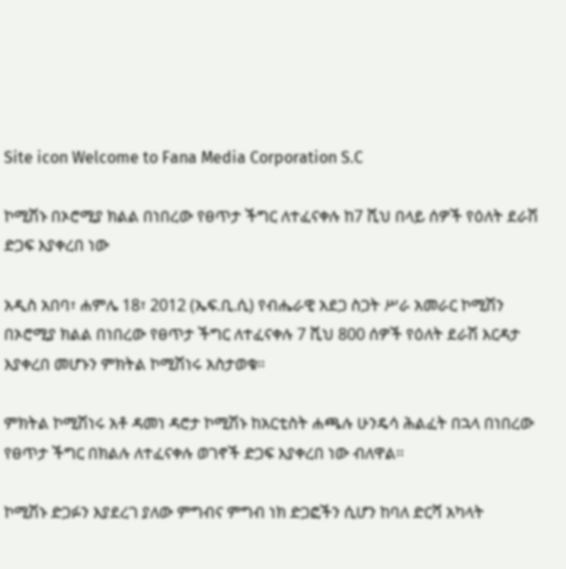Site icon Welcome to Fana Media Corporation S.C

ኮሚሽኑ በኦሮሚያ ክልል በነበረው የፀጥታ ችግር ለተፈናቀሉ ከ7 ሺህ በላይ ሰዎች የዕለት ደራሽ ድጋፍ እያቀረበ ነው

አዲስ አበባ፣ ሐምሌ 18፣ 2012 (ኤፍ.ቢ.ሲ) የብሔራዊ አደጋ ስጋት ሥራ አመራር ኮሚሽን በኦሮሚያ ክልል በነበረው የፀጥታ ችግር ለተፈናቀሉ 7 ሺህ 800 ሰዎች የዕለት ደራሽ እርዳታ እያቀረበ መሆኑን ምክትል ኮሚሽነሩ አስታወቁ።

ምክትል ኮሚሽነሩ አቶ ዳመነ ዳሮታ ኮሚሽኑ ከአርቲስት ሐጫሉ ሁንዴሳ ሕልፈት በኋላ በነበረው የፀጥታ ችግር በክልሉ ለተፈናቀሉ ወገኖች ድጋፍ እያቀረበ ነው ብለዋል።

ኮሚሽኑ ድጋፉን እያደረገ ያለው ምግብና ምግብ ነክ ድጋፎችን ሲሆን ከባለ ድርሻ አካላት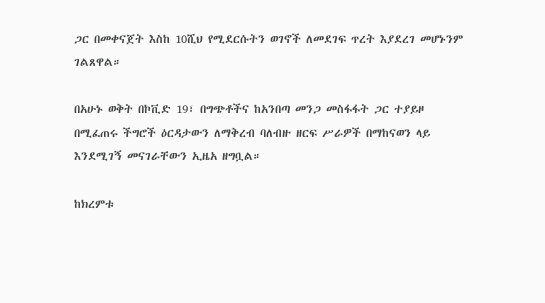ጋር በመቀናጀት እስከ 10ሺህ የሚደርሱትን ወገኖች ለመደገፍ ጥረት እያደረገ መሆኑንም ገልጸዋል።

በአሁኑ ወቅት በኮቪድ 19፣ በግጭቶችና ከአንበጣ መንጋ መስፋፋት ጋር ተያይዞ በሚፈጠሩ ችግሮች ዕርዳታውን ለማቅረብ ባለብዙ ዘርፍ ሥራዎች በማከናወን ላይ እንደሚገኝ መናገራቸውን ኢዜአ ዘግቧል።

ከክረምቱ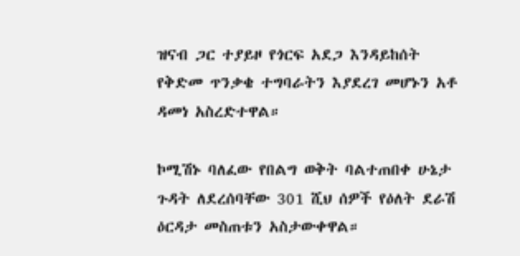ዝናብ ጋር ተያይዞ የጎርፍ አደጋ እንዳይከሰት የቅድመ ጥንቃቄ ተግባራትን እያደረገ መሆኑን አቶ ዳመነ አስረድተዋል።

ኮሚሽኑ ባለፈው የበልግ ወቅት ባልተጠበቀ ሁኔታ ጉዳት ለደረሰባቸው 301 ሺህ ሰዎች የዕለት ደራሽ ዕርዳታ መስጠቱን አስታውቀዋል።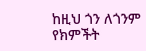ከዚህ ጎን ለጎንም የክምችት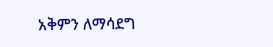አቅምን ለማሳደግ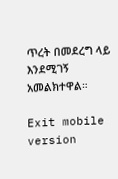ጥረት በመደረግ ላይ እንደሚገኝ አመልክተዋል።

Exit mobile version